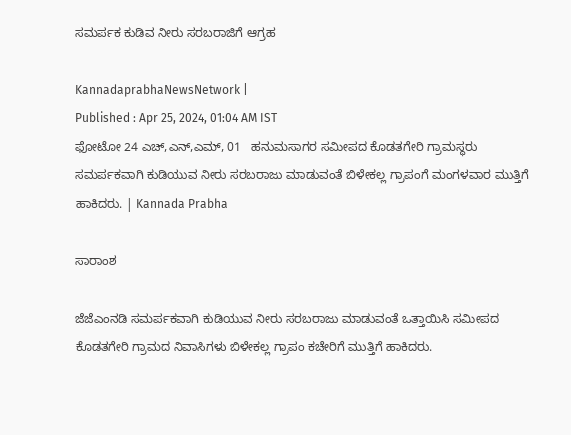ಸಮರ್ಪಕ ಕುಡಿವ ನೀರು ಸರಬರಾಜಿಗೆ ಆಗ್ರಹ

KannadaprabhaNewsNetwork |
Published : Apr 25, 2024, 01:04 AM IST
ಫೋಟೋ 24 ಎಚ್,ಎನ್,ಎಮ್, 01   ಹನುಮಸಾಗರ ಸಮೀಪದ ಕೊಡತಗೇರಿ ಗ್ರಾಮಸ್ಥರು ಸಮರ್ಪಕವಾಗಿ ಕುಡಿಯುವ ನೀರು ಸರಬರಾಜು ಮಾಡುವಂತೆ ಬಿಳೇಕಲ್ಲ ಗ್ರಾಪಂಗೆ ಮಂಗಳವಾರ ಮುತ್ತಿಗೆ ಹಾಕಿದರು. | Kannada Prabha

ಸಾರಾಂಶ

ಜೆಜೆಎಂನಡಿ ಸಮರ್ಪಕವಾಗಿ ಕುಡಿಯುವ ನೀರು ಸರಬರಾಜು ಮಾಡುವಂತೆ ಒತ್ತಾಯಿಸಿ ಸಮೀಪದ ಕೊಡತಗೇರಿ ಗ್ರಾಮದ ನಿವಾಸಿಗಳು ಬಿಳೇಕಲ್ಲ ಗ್ರಾಪಂ ಕಚೇರಿಗೆ ಮುತ್ತಿಗೆ ಹಾಕಿದರು.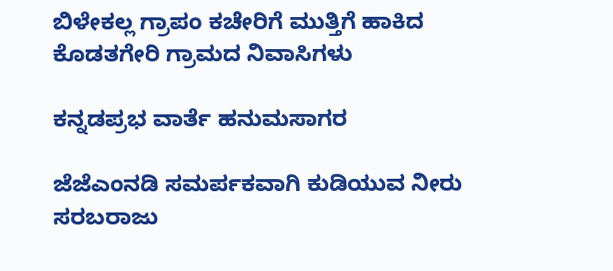ಬಿಳೇಕಲ್ಲ ಗ್ರಾಪಂ ಕಚೇರಿಗೆ ಮುತ್ತಿಗೆ ಹಾಕಿದ ಕೊಡತಗೇರಿ ಗ್ರಾಮದ ನಿವಾಸಿಗಳು

ಕನ್ನಡಪ್ರಭ ವಾರ್ತೆ ಹನುಮಸಾಗರ

ಜೆಜೆಎಂನಡಿ ಸಮರ್ಪಕವಾಗಿ ಕುಡಿಯುವ ನೀರು ಸರಬರಾಜು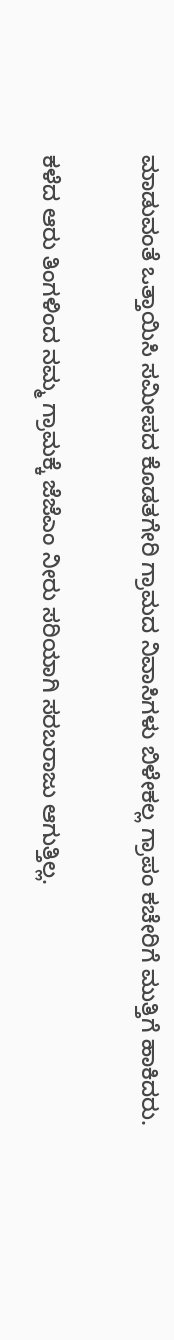ಮಾಡುವಂತೆ ಒತ್ತಾಯಿಸಿ ಸಮೀಪದ ಕೊಡತಗೇರಿ ಗ್ರಾಮದ ನಿವಾಸಿಗಳು ಬಿಳೇಕಲ್ಲ ಗ್ರಾಪಂ ಕಚೇರಿಗೆ ಮುತ್ತಿಗೆ ಹಾಕಿದರು.

ಕಳೆದ ಆರು ತಿಂಗಳಿಂದ ನಮ್ಮ ಗ್ರಾಮಕ್ಕೆ ಜೆಜೆಎಂ ನೀರು ಸರಿಯಾಗಿ ಸರಬರಾಜು ಆಗುತ್ತಿಲ್ಲ.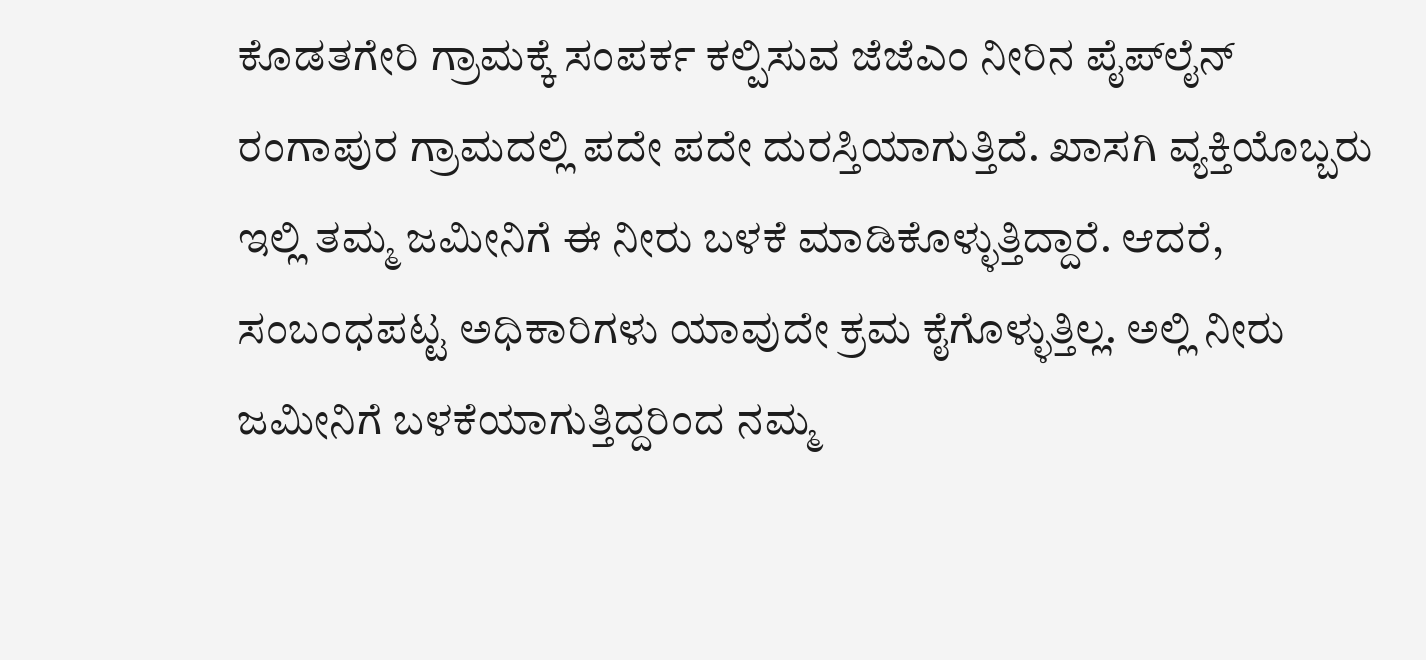ಕೊಡತಗೇರಿ ಗ್ರಾಮಕ್ಕೆ ಸಂಪರ್ಕ ಕಲ್ಪಿಸುವ ಜೆಜೆಎಂ ನೀರಿನ ಪೈಪ್‌ಲೈನ್ ರಂಗಾಪುರ ಗ್ರಾಮದಲ್ಲಿ ಪದೇ ಪದೇ ದುರಸ್ತಿಯಾಗುತ್ತಿದೆ. ಖಾಸಗಿ ವ್ಯಕ್ತಿಯೊಬ್ಬರು ಇಲ್ಲಿ ತಮ್ಮ ಜಮೀನಿಗೆ ಈ ನೀರು ಬಳಕೆ ಮಾಡಿಕೊಳ್ಳುತ್ತಿದ್ದಾರೆ. ಆದರೆ, ಸಂಬಂಧಪಟ್ಟ ಅಧಿಕಾರಿಗಳು ಯಾವುದೇ ಕ್ರಮ ಕೈಗೊಳ್ಳುತ್ತಿಲ್ಲ. ಅಲ್ಲಿ ನೀರು ಜಮೀನಿಗೆ ಬಳಕೆಯಾಗುತ್ತಿದ್ದರಿಂದ ನಮ್ಮ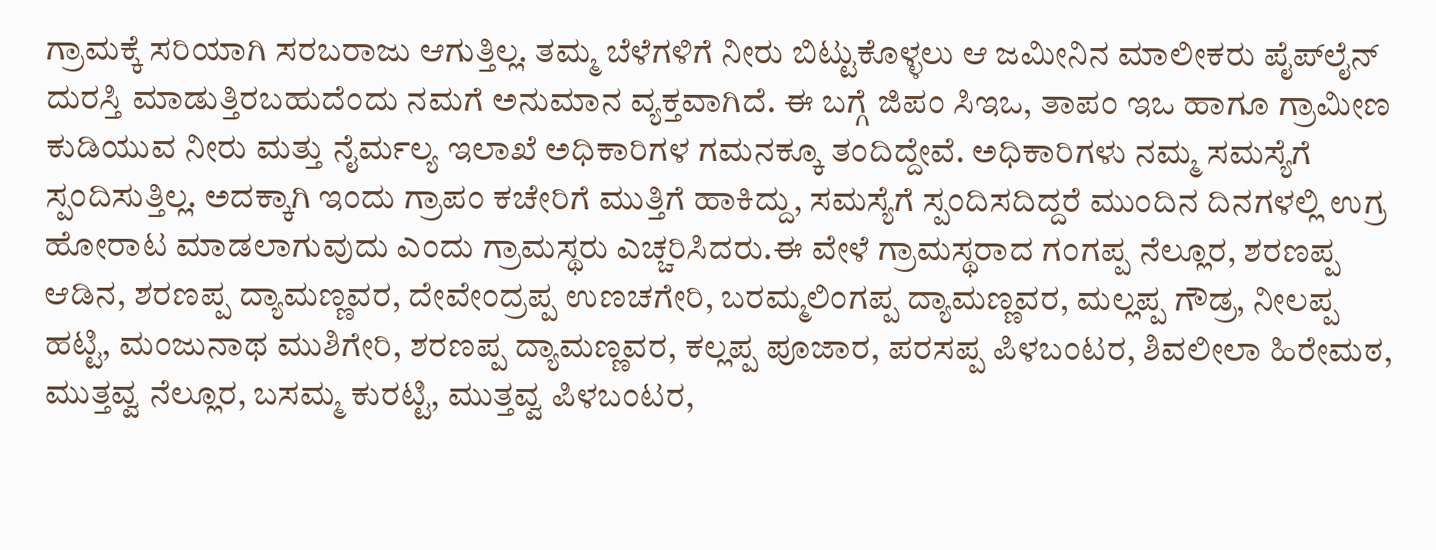ಗ್ರಾಮಕ್ಕೆ ಸರಿಯಾಗಿ ಸರಬರಾಜು ಆಗುತ್ತಿಲ್ಲ. ತಮ್ಮ ಬೆಳೆಗಳಿಗೆ ನೀರು ಬಿಟ್ಟುಕೊಳ್ಳಲು ಆ ಜಮೀನಿನ ಮಾಲೀಕರು ಪೈಪ್‌ಲೈನ್ ದುರಸ್ತಿ ಮಾಡುತ್ತಿರಬಹುದೆಂದು ನಮಗೆ ಅನುಮಾನ ವ್ಯಕ್ತವಾಗಿದೆ. ಈ ಬಗ್ಗೆ ಜಿಪಂ ಸಿಇಒ, ತಾಪಂ ಇಒ ಹಾಗೂ ಗ್ರಾಮೀಣ ಕುಡಿಯುವ ನೀರು ಮತ್ತು ನೈರ್ಮಲ್ಯ ಇಲಾಖೆ ಅಧಿಕಾರಿಗಳ ಗಮನಕ್ಕೂ ತಂದಿದ್ದೇವೆ. ಅಧಿಕಾರಿಗಳು ನಮ್ಮ ಸಮಸ್ಯೆಗೆ ಸ್ಪಂದಿಸುತ್ತಿಲ್ಲ. ಅದಕ್ಕಾಗಿ ಇಂದು ಗ್ರಾಪಂ ಕಚೇರಿಗೆ ಮುತ್ತಿಗೆ ಹಾಕಿದ್ದು, ಸಮಸ್ಯೆಗೆ ಸ್ಪಂದಿಸದಿದ್ದರೆ ಮುಂದಿನ ದಿನಗಳಲ್ಲಿ ಉಗ್ರ ಹೋರಾಟ ಮಾಡಲಾಗುವುದು ಎಂದು ಗ್ರಾಮಸ್ಥರು ಎಚ್ಚರಿಸಿದರು.ಈ ವೇಳೆ ಗ್ರಾಮಸ್ಥರಾದ ಗಂಗಪ್ಪ ನೆಲ್ಲೂರ, ಶರಣಪ್ಪ ಆಡಿನ, ಶರಣಪ್ಪ ದ್ಯಾಮಣ್ಣವರ, ದೇವೇಂದ್ರಪ್ಪ ಉಣಚಗೇರಿ, ಬರಮ್ಮಲಿಂಗಪ್ಪ ದ್ಯಾಮಣ್ಣವರ, ಮಲ್ಲಪ್ಪ ಗೌಡ್ರ, ನೀಲಪ್ಪ ಹಟ್ಟಿ, ಮಂಜುನಾಥ ಮುಶಿಗೇರಿ, ಶರಣಪ್ಪ ದ್ಯಾಮಣ್ಣವರ, ಕಲ್ಲಪ್ಪ ಪೂಜಾರ, ಪರಸಪ್ಪ ಪಿಳಬಂಟರ, ಶಿವಲೀಲಾ ಹಿರೇಮಠ, ಮುತ್ತವ್ವ ನೆಲ್ಲೂರ, ಬಸಮ್ಮ ಕುರಟ್ಟಿ, ಮುತ್ತವ್ವ ಪಿಳಬಂಟರ,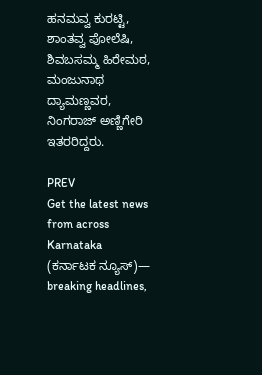ಹನಮವ್ವ ಕುರಟ್ಟಿ, ಶಾಂತವ್ವ ಪೋಲೆಷಿ, ಶಿವಬಸಮ್ಮ ಹಿರೇಮಠ, ಮಂಜುನಾಥ ದ್ಯಾಮಣ್ಣವರ, ನಿಂಗರಾಜ್ ಅಣ್ಣಿಗೇರಿ ಇತರರಿದ್ದರು.

PREV
Get the latest news from across Karnataka (ಕರ್ನಾಟಕ ನ್ಯೂಸ್)— breaking headlines,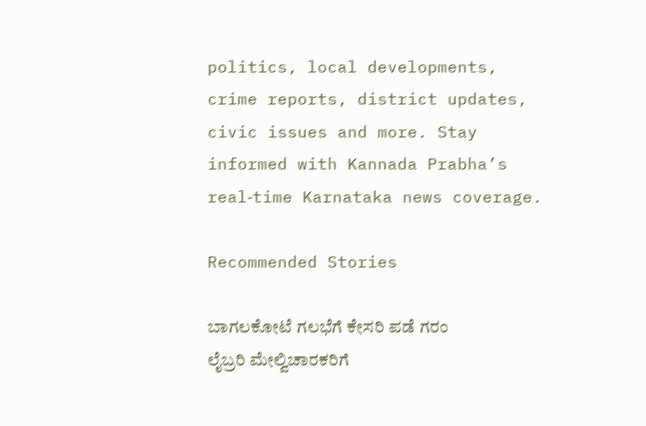politics, local developments, crime reports, district updates, civic issues and more. Stay informed with Kannada Prabha’s real‑time Karnataka news coverage.

Recommended Stories

ಬಾಗಲಕೋಟೆ ಗಲಭೆಗೆ ಕೇಸರಿ ಪಡೆ ಗರಂ
ಲೈಬ್ರರಿ ಮೇಲ್ವಿಚಾರಕರಿಗೆ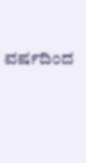ವರ್ಷದಿಂದ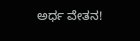ಅರ್ಧ ವೇತನ!